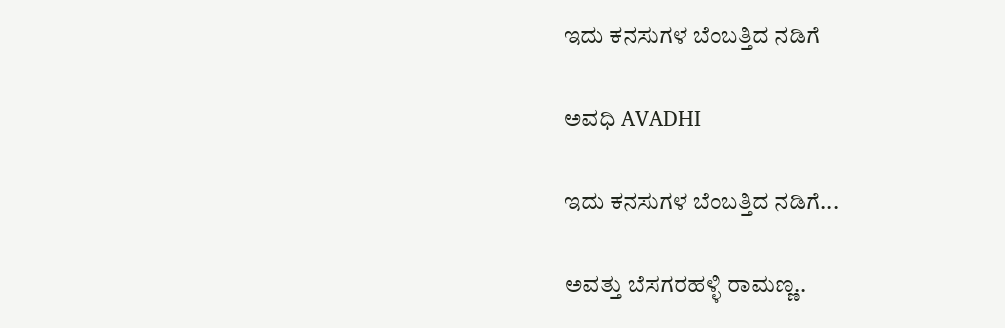ಇದು ಕನಸುಗಳ ಬೆಂಬತ್ತಿದ ನಡಿಗೆ‍

ಅವಧಿ AVADHI

ಇದು ಕನಸುಗಳ ಬೆಂಬತ್ತಿದ ನಡಿಗೆ...

ಅವತ್ತು ಬೆಸಗರಹಳ್ಳಿ ರಾಮಣ್ಣ..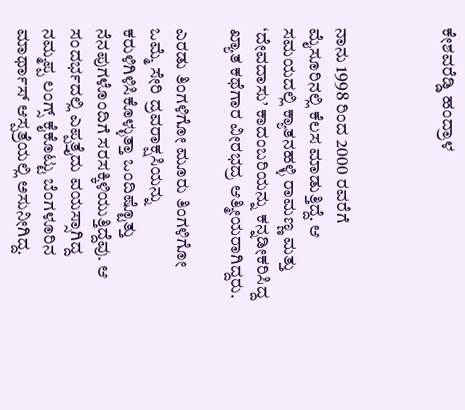ಕೇಶವರೆಡ್ಡಿ ಹಂದ್ರಾಳ



ನಾನು 1998 ರಿಂದ 2000 ರವರೆಗೆ ಮೈಸೂರಿನಲ್ಲಿ ಕೆಲಸ ಮಾಡುತ್ತಿದ್ದೆ. ಆ ಸಮಯದಲ್ಲಿ ಕ್ಯಾತನಹಳ್ಳಿ ರಾಮಣ್ಣ ಮತ್ತು ‘ದೇವದಾಸು’ ಕಾದಂಬರಿಯನ್ನು ಕನ್ನಡೀಕರಿಸಿದ್ದ ಖ್ಯಾತ ಕಥೆಗಾರ ವೀರಭದ್ರ ಆತ್ಮೀಯರಾಗಿದ್ದರು.

ಎರಡು ತಿಂಗಳಿಗೋ ಮೂರು ತಿಂಗಳಿಗೋ ಒಮ್ಮೆ ಸೇರಿ ದ್ರವರಾಕ್ಷಸಿಯನ್ನು ಕರುಳಿಗಿಳಿಸಿಕೊಳ್ಳುತ್ತಾ ಒಂದಿಷ್ಟೊತ್ತು ನೆನಪುಗಳೊಂದಿಗೆ ಸರಸಕ್ಕಿಳಿಯುತ್ತಿದ್ದೆವು. ಆ ಸಂದರ್ಭದಲ್ಲಿ ಎಪ್ಪತ್ತೈದು ವಯಸ್ಸಾಗಿದ್ದ ನಮ್ಮಪ್ಪ ಲಂಗ್ಸ್ ಕೈಕೊಟ್ಟು ಬೆಂಗಳೂರಿನ ಮಾರ್ಥಾಸ್ ಆಸ್ಪತ್ರೆಯಲ್ಲಿ ಅಸುನೀಗಿದ್ದ.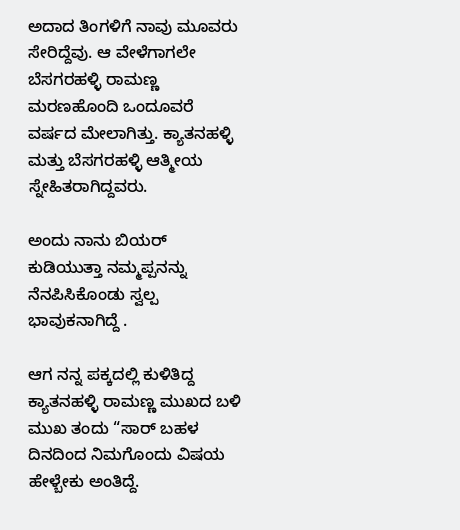ಅದಾದ ತಿಂಗಳಿಗೆ ನಾವು ಮೂವರು ಸೇರಿದ್ದೆವು. ಆ ವೇಳೆಗಾಗಲೇ ಬೆಸಗರಹಳ್ಳಿ ರಾಮಣ್ಣ ಮರಣಹೊಂದಿ ಒಂದೂವರೆ ವರ್ಷದ ಮೇಲಾಗಿತ್ತು. ಕ್ಯಾತನಹಳ್ಳಿ ಮತ್ತು ಬೆಸಗರಹಳ್ಳಿ ಆತ್ಮೀಯ ಸ್ನೇಹಿತರಾಗಿದ್ದವರು.

ಅಂದು ನಾನು ಬಿಯರ್ ಕುಡಿಯುತ್ತಾ ನಮ್ಮಪ್ಪನನ್ನು ನೆನಪಿಸಿಕೊಂಡು ಸ್ವಲ್ಪ ಭಾವುಕನಾಗಿದ್ದೆ .

ಆಗ ನನ್ನ ಪಕ್ಕದಲ್ಲಿ ಕುಳಿತಿದ್ದ ಕ್ಯಾತನಹಳ್ಳಿ ರಾಮಣ್ಣ ಮುಖದ ಬಳಿ ಮುಖ ತಂದು “ಸಾರ್ ಬಹಳ ದಿನದಿಂದ ನಿಮಗೊಂದು ವಿಷಯ ಹೇಳ್ಬೇಕು ಅಂತಿದ್ದೆ.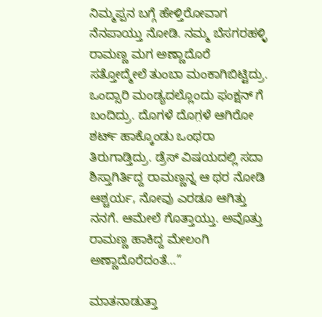ನಿಮ್ಮಪ್ಪನ ಬಗ್ಗೆ ಹೇಳ್ತಿರೋವಾಗ ನೆನಪಾಯ್ತು ನೋಡಿ. ನಮ್ಮ ಬೆಸಗರಹಳ್ಳಿ ರಾಮಣ್ಣ ಮಗ ಅಣ್ಣಾದೊರೆ ಸತ್ತೋದ್ಮೇಲೆ ತುಂಬಾ ಮಂಕಾಗಿಬಿಟ್ಟಿದ್ರು. ಒಂದ್ಸಾರಿ ಮಂಡ್ಯದಲ್ಲೊಂದು ಫಂಕ್ಷನ್ ಗೆ ಬಂದಿದ್ರು. ದೊಗಳೆ ದೊಗ಼ಳೆ ಆಗಿರೋ ಶರ್ಟ್ ಹಾಕ್ಕೊಂಡು ಒಂಥರಾ ತಿರುಗಾಡ್ತಿದ್ರು. ಡ್ರೆಸ್ ವಿಷಯದಲ್ಲಿ ಸದಾ ಶಿಸ್ತಾಗಿರ್ತಿದ್ದ ರಾಮಣ್ಣನ್ನ ಆ ಥರ ನೋಡಿ ಆಶ್ಚರ್ಯ, ನೋವು ಎರಡೂ ಆಗಿತ್ತು ನನಗೆ. ಆಮೇಲೆ ಗೊತ್ತಾಯ್ತು. ಅವೊತ್ತು ರಾಮಣ್ಣ ಹಾಕಿದ್ದ ಮೇಲಂಗಿ ಅಣ್ಣಾದೊರೆದಂತೆ…”

ಮಾತನಾಡುತ್ತಾ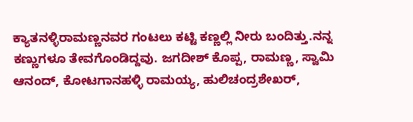ಕ್ಯಾತನಳ್ಳಿರಾಮಣ್ಣನವರ ಗಂಟಲು ಕಟ್ಟಿ ಕಣ್ಣಲ್ಲಿ ನೀರು ಬಂದಿತ್ತು.ನನ್ನ ಕಣ್ಣುಗಳೂ ತೇವಗೊಂಡಿದ್ದವು. ಜಗದೀಶ್ ಕೊಪ್ಪ, ರಾಮಣ್ಣ, ಸ್ವಾಮಿ ಆನಂದ್, ಕೋಟಗಾನಹಳ್ಳಿ ರಾಮಯ್ಯ, ಹುಲಿಚಂದ್ರಶೇಖರ್,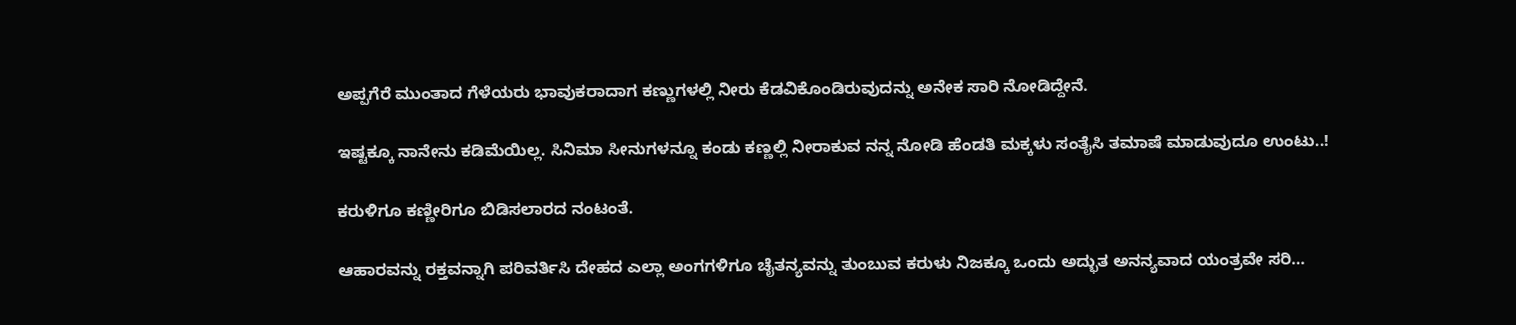ಅಪ್ಪಗೆರೆ ಮುಂತಾದ ಗೆಳೆಯರು ಭಾವುಕರಾದಾಗ ಕಣ್ಣುಗಳಲ್ಲಿ ನೀರು ಕೆಡವಿಕೊಂಡಿರುವುದನ್ನು ಅನೇಕ ಸಾರಿ ನೋಡಿದ್ದೇನೆ.

ಇಷ್ಟಕ್ಕೂ ನಾನೇನು ಕಡಿಮೆಯಿಲ್ಲ. ಸಿನಿಮಾ ಸೀನುಗಳನ್ನೂ ಕಂಡು ಕಣ್ಣಲ್ಲಿ ನೀರಾಕುವ ನನ್ನ ನೋಡಿ ಹೆಂಡತಿ ಮಕ್ಕಳು ಸಂತೈಸಿ ತಮಾಷೆ ಮಾಡುವುದೂ ಉಂಟು..!

ಕರುಳಿಗೂ ಕಣ್ಣೀರಿಗೂ ಬಿಡಿಸಲಾರದ ನಂಟಂತೆ.

ಆಹಾರವನ್ನು ರಕ್ತವನ್ನಾಗಿ ಪರಿವರ್ತಿಸಿ ದೇಹದ ಎಲ್ಲಾ ಅಂಗಗಳಿಗೂ ಚೈತನ್ಯವನ್ನು ತುಂಬುವ ಕರುಳು ನಿಜಕ್ಕೂ ಒಂದು ಅದ್ಭುತ ಅನನ್ಯವಾದ ಯಂತ್ರವೇ ಸರಿ…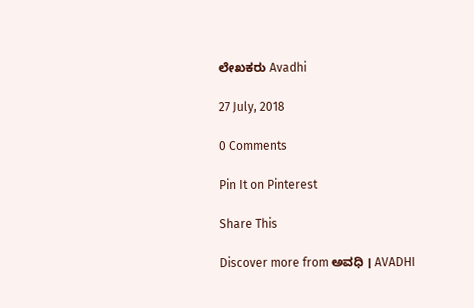ಲೇಖಕರು Avadhi

27 July, 2018

0 Comments

Pin It on Pinterest

Share This

Discover more from ಅವಧಿ । AVADHI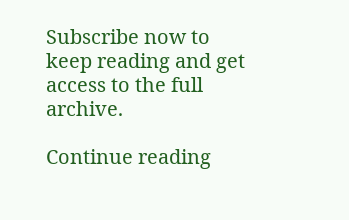Subscribe now to keep reading and get access to the full archive.

Continue reading